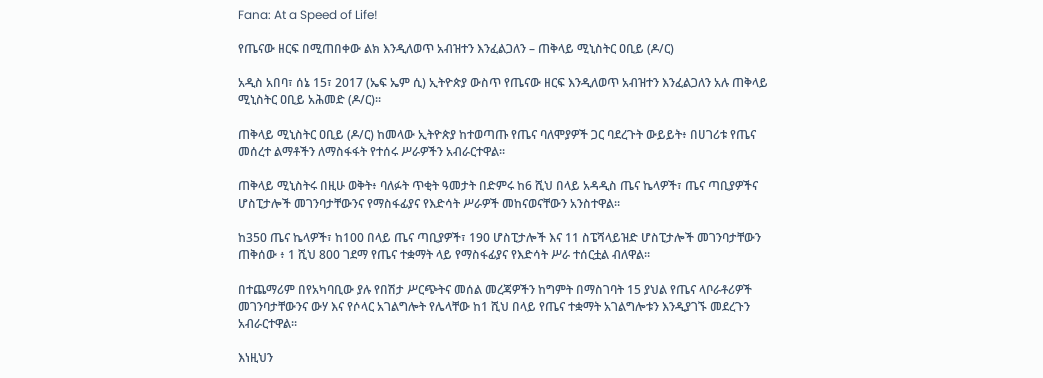Fana: At a Speed of Life!

የጤናው ዘርፍ በሚጠበቀው ልክ እንዲለወጥ አብዝተን እንፈልጋለን – ጠቅላይ ሚኒስትር ዐቢይ (ዶ/ር)

አዲስ አበባ፣ ሰኔ 15፣ 2017 (ኤፍ ኤም ሲ) ኢትዮጵያ ውስጥ የጤናው ዘርፍ እንዲለወጥ አብዝተን እንፈልጋለን አሉ ጠቅላይ ሚኒስትር ዐቢይ አሕመድ (ዶ/ር)፡፡

ጠቅላይ ሚኒስትር ዐቢይ (ዶ/ር) ከመላው ኢትዮጵያ ከተወጣጡ የጤና ባለሞያዎች ጋር ባደረጉት ውይይት፥ በሀገሪቱ የጤና መሰረተ ልማቶችን ለማስፋፋት የተሰሩ ሥራዎችን አብራርተዋል፡፡

ጠቅላይ ሚኒስትሩ በዚሁ ወቅት፥ ባለፉት ጥቂት ዓመታት በድምሩ ከ6 ሺህ በላይ አዳዲስ ጤና ኬላዎች፣ ጤና ጣቢያዎችና ሆስፒታሎች መገንባታቸውንና የማስፋፊያና የእድሳት ሥራዎች መከናወናቸውን አንስተዋል፡፡

ከ350 ጤና ኬላዎች፣ ከ100 በላይ ጤና ጣቢያዎች፣ 190 ሆስፒታሎች እና 11 ስፔሻላይዝድ ሆስፒታሎች መገንባታቸውን ጠቅሰው ፥ 1 ሺህ 800 ገደማ የጤና ተቋማት ላይ የማስፋፊያና የእድሳት ሥራ ተሰርቷል ብለዋል፡፡

በተጨማሪም በየአካባቢው ያሉ የበሽታ ሥርጭትና መሰል መረጃዎችን ከግምት በማስገባት 15 ያህል የጤና ላቦራቶሪዎች መገንባታቸውንና ውሃ እና የሶላር አገልግሎት የሌላቸው ከ1 ሺህ በላይ የጤና ተቋማት አገልግሎቱን እንዲያገኙ መደረጉን አብራርተዋል፡፡

እነዚህን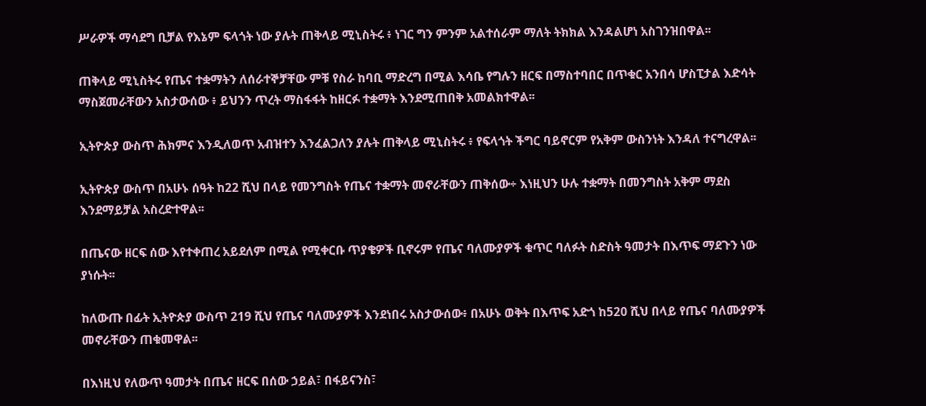ሥራዎች ማሳደግ ቢቻል የእኔም ፍላጎት ነው ያሉት ጠቅላይ ሚኒስትሩ ፥ ነገር ግን ምንም አልተሰራም ማለት ትክክል እንዳልሆነ አስገንዝበዋል፡፡

ጠቅላይ ሚኒስትሩ የጤና ተቋማትን ለሰራተኞቻቸው ምቹ የስራ ከባቢ ማድረግ በሚል እሳቤ የግሉን ዘርፍ በማስተባበር በጥቁር አንበሳ ሆስፒታል እድሳት ማስጀመራቸውን አስታውሰው ፥ ይህንን ጥረት ማስፋፋት ከዘርፉ ተቋማት እንደሚጠበቅ አመልክተዋል፡፡

ኢትዮጵያ ውስጥ ሕክምና እንዲለወጥ አብዝተን እንፈልጋለን ያሉት ጠቅላይ ሚኒስትሩ ፥ የፍላጎት ችግር ባይኖርም የአቅም ውስንነት እንዳለ ተናግረዋል፡፡

ኢትዮጵያ ውስጥ በአሁኑ ሰዓት ከ22 ሺህ በላይ የመንግስት የጤና ተቋማት መኖራቸውን ጠቅሰው÷ እነዚህን ሁሉ ተቋማት በመንግስት አቅም ማደስ እንደማይቻል አስረድተዋል፡፡

በጤናው ዘርፍ ሰው እየተቀጠረ አይደለም በሚል የሚቀርቡ ጥያቄዎች ቢኖሩም የጤና ባለሙያዎች ቁጥር ባለፉት ስድስት ዓመታት በእጥፍ ማደጉን ነው ያነሱት፡፡

ከለውጡ በፊት ኢትዮጵያ ውስጥ 219 ሺህ የጤና ባለሙያዎች እንደነበሩ አስታውሰው፥ በአሁኑ ወቅት በእጥፍ አድጎ ከ520 ሺህ በላይ የጤና ባለሙያዎች መኖራቸውን ጠቁመዋል፡፡

በእነዚህ የለውጥ ዓመታት በጤና ዘርፍ በሰው ኃይል፣ በፋይናንስ፣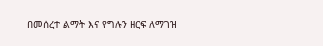በመሰረተ ልማት እና የግሉን ዘርፍ ለማገዝ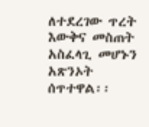ለተደረገው ጥረት እውቅና መስጠት አስፈላጊ መሆኑን አጽንኦት ሰጥተዋል፡፡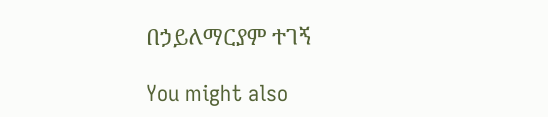በኃይለማርያም ተገኝ

You might also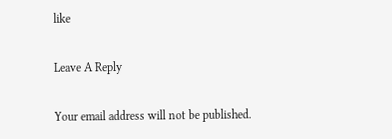like

Leave A Reply

Your email address will not be published.